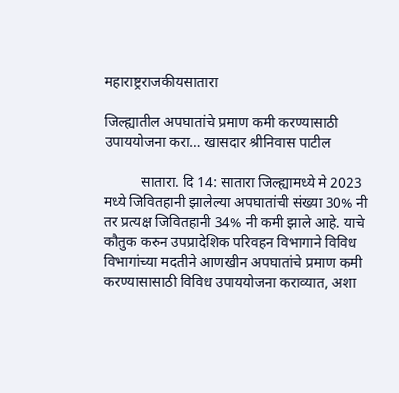महाराष्ट्रराजकीयसातारा

जिल्ह्यातील अपघातांचे प्रमाण कमी करण्यासाठी उपाययोजना करा… खासदार श्रीनिवास पाटील

          सातारा. दि 14: सातारा जिल्ह्यामध्ये मे 2023 मध्ये जिवितहानी झालेल्या अपघातांची संख्या 30% नी तर प्रत्यक्ष जिवितहानी 34% नी कमी झाले आहे. याचे कौतुक करुन उपप्रादेशिक परिवहन विभागाने विविध विभागांच्या मदतीने आणखीन अपघातांचे प्रमाण कमी करण्यासासाठी विविध उपाययोजना कराव्यात, अशा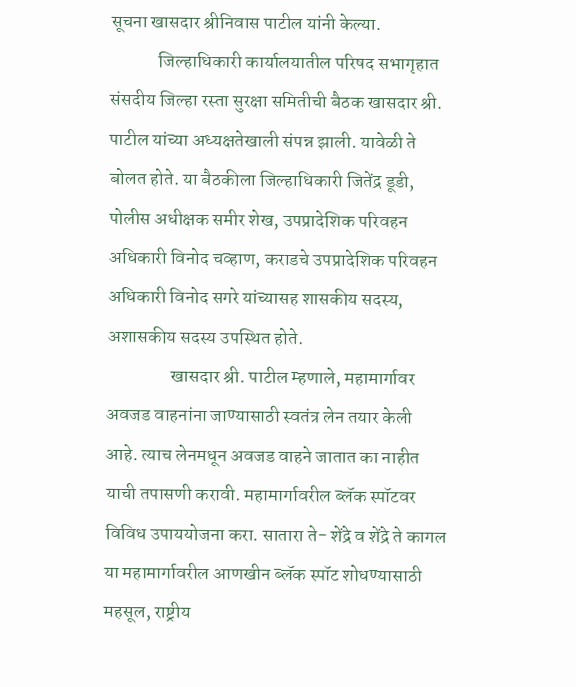सूचना खासदार श्रीनिवास पाटील यांनी केल्या.
             जिल्हाधिकारी कार्यालयातील परिषद सभागृहात संसदीय जिल्हा रस्ता सुरक्षा समितीची बैठक खासदार श्री. पाटील यांच्या अध्यक्षतेखाली संपन्न झाली. यावेळी ते बोलत होते. या बैठकीला जिल्हाधिकारी जितेंद्र डूडी, पोलीस अधीक्षक समीर शेख, उपप्रादेशिक परिवहन अधिकारी विनोद चव्हाण, कराडचे उपप्रादेशिक परिवहन अधिकारी विनोद सगरे यांच्यासह शासकीय सदस्य, अशासकीय सदस्य उपस्थित होते.
                 खासदार श्री. पाटील म्हणाले, महामार्गावर अवजड वाहनांना जाण्यासाठी स्वतंत्र लेन तयार केली आहे. त्याच लेनमधून अवजड वाहने जातात का नाहीत याची तपासणी करावी. महामार्गावरील ब्लॅक स्पॉटवर विविध उपाययोजना करा. सातारा ते- शेंद्रे व शेंद्रे ते कागल या महामार्गावरील आणखीन ब्लॅक स्पॉट शोधण्यासाठी महसूल, राष्ट्रीय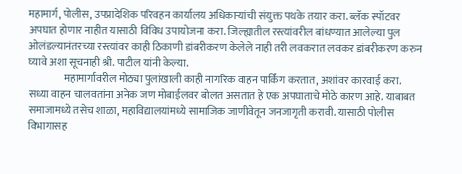महामार्ग, पोलीस, उपप्रादेशिक परिवहन कार्यालय अधिकाऱ्यांची संयुक्त पथके तयार करा. ब्लॅक स्पॉटवर अपघात होणार नाहीत यासाठी विविध उपायोजना करा. जिल्ह्यातील रस्त्यांवरील बांधण्यात आलेल्या पुल ओलंडल्यानंतरच्या रस्त्यांवर काही ठिकाणी डांबरीकरण केलेले नाही तरी लवकरात लवकर डांबरीकरण करुन घ्यावे अशा सूचनाही श्री. पाटील यांनी केल्या.
                 महामार्गावरील मोठ्या पुलांखाली काही नागरिक वाहन पार्किंग करतात, अशांवर कारवाई करा. सध्या वाहन चालवतांना अनेक जण मोबाईलवर बोलत असतात हे एक अपघाताचे मोठे कारण आहे. याबाबत समाजामध्ये तसेच शाळा, महाविद्यालयांमध्ये सामाजिक जाणीवेतून जनजागृती करावी. यासाठी पोलीस विभागासह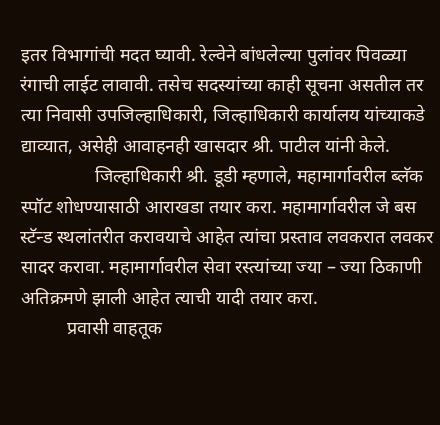इतर विभागांची मदत घ्यावी. रेल्वेने बांधलेल्या पुलांवर पिवळ्या रंगाची लाईट लावावी. तसेच सदस्यांच्या काही सूचना असतील तर त्या निवासी उपजिल्हाधिकारी, जिल्हाधिकारी कार्यालय यांच्याकडे द्याव्यात, असेही आवाहनही खासदार श्री. पाटील यांनी केले.
                जिल्हाधिकारी श्री. डूडी म्हणाले, महामार्गावरील ब्लॅक स्पॉट शोधण्यासाठी आराखडा तयार करा. महामार्गावरील जे बस स्टॅन्ड स्थलांतरीत करावयाचे आहेत त्यांचा प्रस्ताव लवकरात लवकर सादर करावा. महामार्गावरील सेवा रस्त्यांच्या ज्या – ज्या ठिकाणी अतिक्रमणे झाली आहेत त्याची यादी तयार करा.
          प्रवासी वाहतूक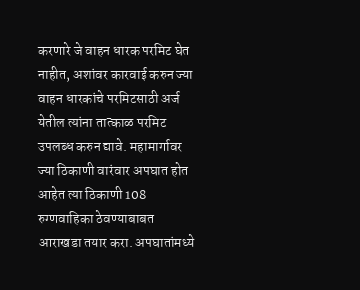करणारे जे वाहन धारक परमिट घेत नाहीत, अशांवर कारवाई करुन ज्या वाहन धारकांचे परमिटसाठी अर्ज येतील त्यांना तात्काळ परमिट उपलब्ध करुन द्यावे. महामार्गावर ज्या ठिकाणी वारंवार अपघात होत आहेत त्या ठिकाणी 108 रुग्णवाहिका ठेवण्याबाबत आराखडा तयार करा. अपघातांमध्ये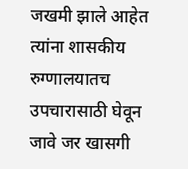जखमी झाले आहेत त्यांना शासकीय रुग्णालयातच उपचारासाठी घेवून जावे जर खासगी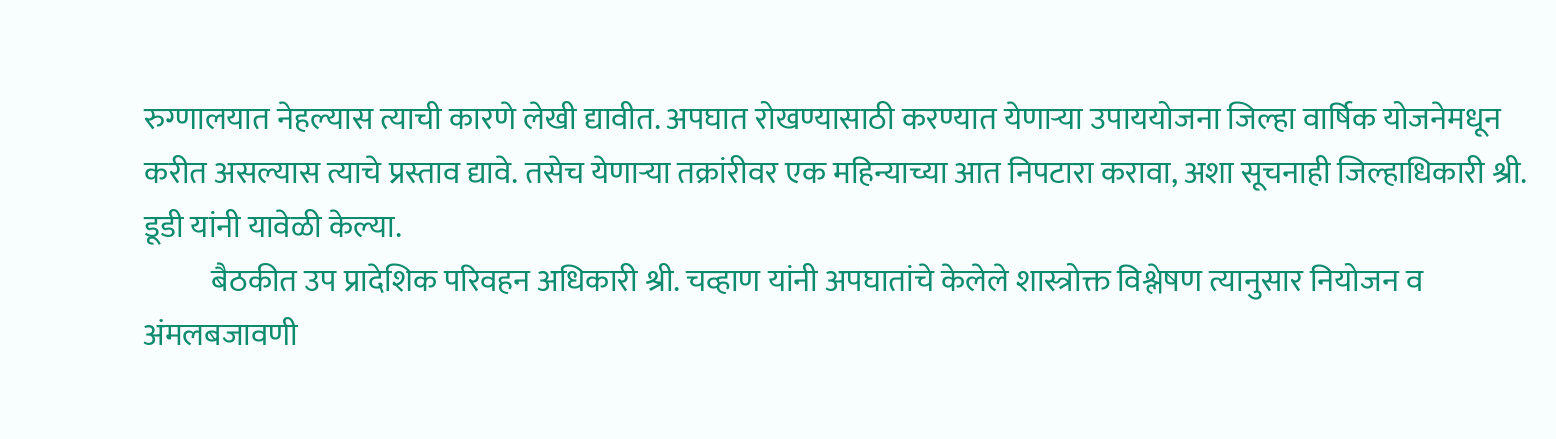रुग्णालयात नेहल्यास त्याची कारणे लेखी द्यावीत. अपघात रोखण्यासाठी करण्यात येणाऱ्या उपाययोजना जिल्हा वार्षिक योजनेमधून करीत असल्यास त्याचे प्रस्ताव द्यावे. तसेच येणाऱ्या तक्रांरीवर एक महिन्याच्या आत निपटारा करावा, अशा सूचनाही जिल्हाधिकारी श्री. डूडी यांनी यावेळी केल्या.
           बैठकीत उप प्रादेशिक परिवहन अधिकारी श्री. चव्हाण यांनी अपघातांचे केलेले शास्त्रोक्त विश्लेषण त्यानुसार नियोजन व अंमलबजावणी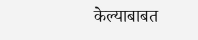केल्याबाबत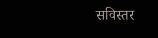सविस्तर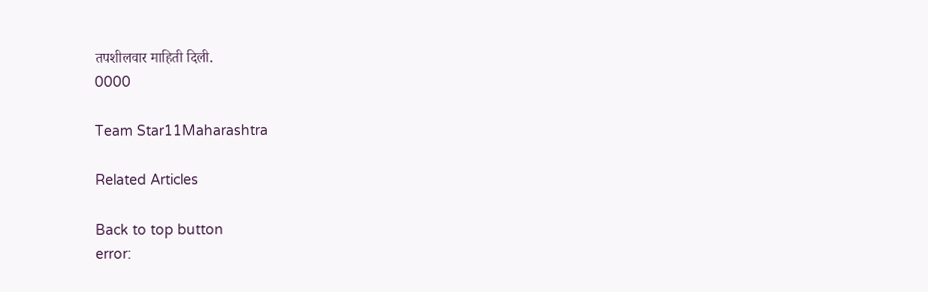तपशीलवार माहिती दिली.
0000

Team Star11Maharashtra

Related Articles

Back to top button
error: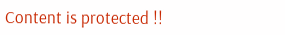Content is protected !!